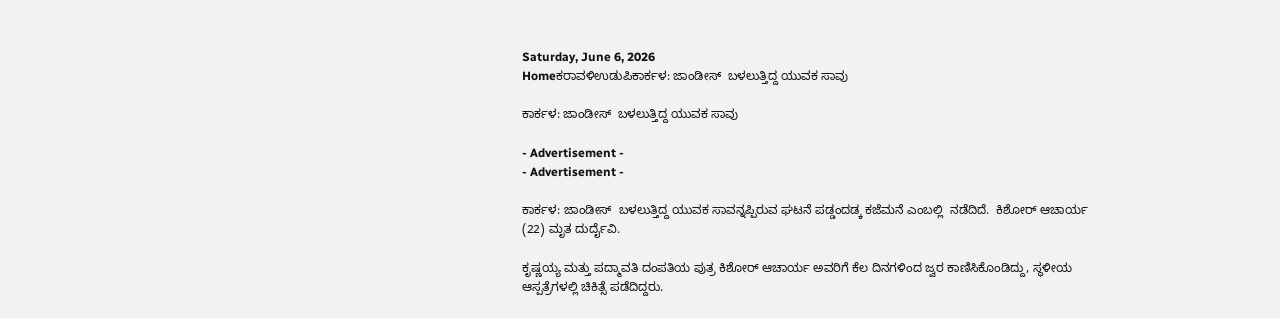Saturday, June 6, 2026
Homeಕರಾವಳಿಉಡುಪಿಕಾರ್ಕಳ: ಜಾಂಡೀಸ್‌  ಬಳಲುತ್ತಿದ್ದ ಯುವಕ‌ ಸಾವು

ಕಾರ್ಕಳ: ಜಾಂಡೀಸ್‌  ಬಳಲುತ್ತಿದ್ದ ಯುವಕ‌ ಸಾವು

- Advertisement -
- Advertisement -

ಕಾರ್ಕಳ: ಜಾಂಡೀಸ್‌  ಬಳಲುತ್ತಿದ್ದ ಯುವಕ‌ ಸಾವನ್ನಪ್ಪಿರುವ ಘಟನೆ ಪಡ್ಡಂದಡ್ಕ ಕಜೆಮನೆ ಎಂಬಲ್ಲಿ  ನಡೆದಿದೆ.  ಕಿಶೋರ್‌ ಆಚಾರ್ಯ (22) ಮೃತ ದುರ್ದೈವಿ.

ಕೃಷ್ಣಯ್ಯ ಮತ್ತು ಪದ್ಮಾವತಿ ದಂಪತಿಯ ಪುತ್ರ ಕಿಶೋರ್‌ ಆಚಾರ್ಯ ಅವರಿಗೆ ಕೆಲ ದಿನಗಳಿಂದ ಜ್ವರ ಕಾಣಿಸಿಕೊಂಡಿದ್ದು, ಸ್ಥಳೀಯ ಆಸ್ಪತ್ರೆಗಳಲ್ಲಿ ಚಿಕಿತ್ಸೆ ಪಡೆದಿದ್ದರು.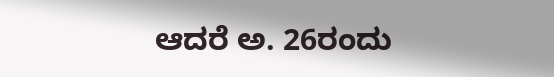ಆದರೆ ಅ. 26ರಂದು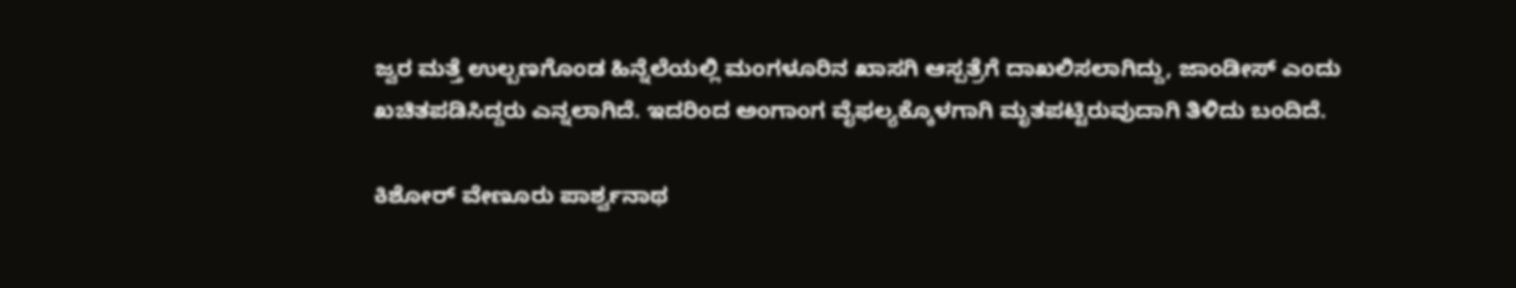ಜ್ವರ ಮತ್ತೆ ಉಲ್ಬಣಗೊಂಡ ಹಿನ್ನೆಲೆಯಲ್ಲಿ ಮಂಗಳೂರಿನ ಖಾಸಗಿ ಆಸ್ಪತ್ರೆಗೆ ದಾಖಲಿಸಲಾಗಿದ್ದು, ಜಾಂಡೀಸ್‌ ಎಂದು ಖಚಿತಪಡಿಸಿದ್ದರು ಎನ್ನಲಾಗಿದೆ. ಇದರಿಂದ ಅಂಗಾಂಗ ವೈಫಲ್ಯಕ್ಕೊಳಗಾಗಿ ಮೃತಪಟ್ಟಿರುವುದಾಗಿ ತಿಳಿದು ಬಂದಿದೆ.

ಕಿಶೋರ್‌ ವೇಣೂರು ಪಾರ್ಶ್ವನಾಥ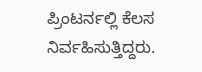ಪ್ರಿಂಟರ್ನಲ್ಲಿ ಕೆಲಸ ನಿರ್ವಹಿಸುತ್ತಿದ್ದರು.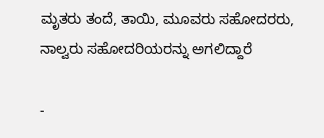ಮೃತರು ತಂದೆ, ತಾಯಿ, ಮೂವರು ಸಹೋದರರು, ನಾಲ್ವರು ಸಹೋದರಿಯರನ್ನು ಅಗಲಿದ್ದಾರೆ

-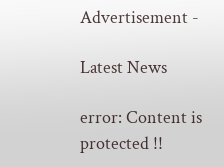Advertisement -

Latest News

error: Content is protected !!